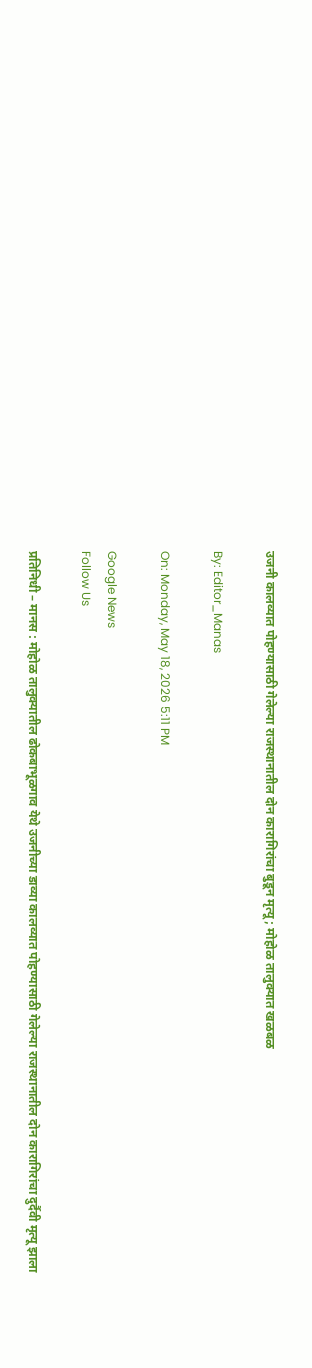उजनी कालव्यात पोहण्यासाठी गेलेल्या राजस्थानातील दोन कारागिरांचा बुडून मृत्यू; मोहोळ तालुक्यात खळबळ

By: Editor_Manas

On: Monday, May 18, 2026 5:11 PM

Google News
Follow Us

प्रतिनिधी – मानस : मोहोळ तालुक्यातील ढोकबाभूळगाव येथे उजनीच्या डाव्या कालव्यात पोहण्यासाठी गेलेल्या राजस्थानातील दोन कारागिरांचा दुर्दैवी मृत्यू झाला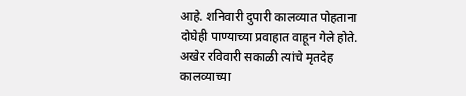आहे. शनिवारी दुपारी कालव्यात पोहताना दोघेही पाण्याच्या प्रवाहात वाहून गेले होते. अखेर रविवारी सकाळी त्यांचे मृतदेह कालव्याच्या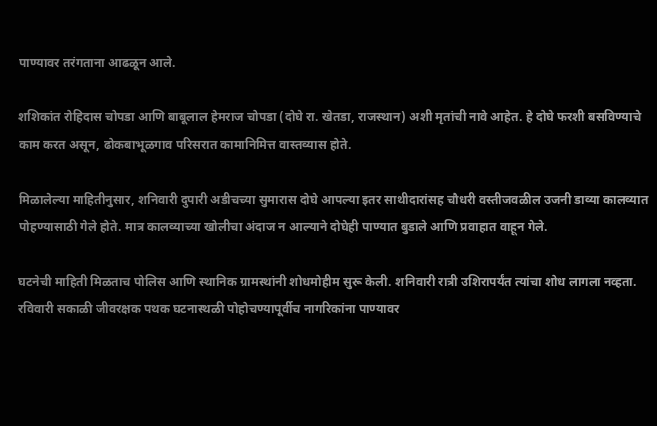पाण्यावर तरंगताना आढळून आले.

शशिकांत रोहिदास चोपडा आणि बाबूलाल हेमराज चोपडा (दोघे रा. खेतडा, राजस्थान) अशी मृतांची नावे आहेत. हे दोघे फरशी बसविण्याचे काम करत असून, ढोकबाभूळगाव परिसरात कामानिमित्त वास्तव्यास होते.

मिळालेल्या माहितीनुसार, शनिवारी दुपारी अडीचच्या सुमारास दोघे आपल्या इतर साथीदारांसह चौधरी वस्तीजवळील उजनी डाव्या कालव्यात पोहण्यासाठी गेले होते. मात्र कालव्याच्या खोलीचा अंदाज न आल्याने दोघेही पाण्यात बुडाले आणि प्रवाहात वाहून गेले.

घटनेची माहिती मिळताच पोलिस आणि स्थानिक ग्रामस्थांनी शोधमोहीम सुरू केली. शनिवारी रात्री उशिरापर्यंत त्यांचा शोध लागला नव्हता. रविवारी सकाळी जीवरक्षक पथक घटनास्थळी पोहोचण्यापूर्वीच नागरिकांना पाण्यावर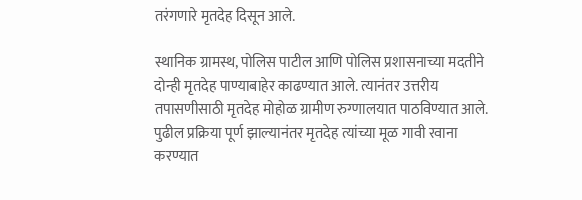तरंगणारे मृतदेह दिसून आले.

स्थानिक ग्रामस्थ, पोलिस पाटील आणि पोलिस प्रशासनाच्या मदतीने दोन्ही मृतदेह पाण्याबाहेर काढण्यात आले. त्यानंतर उत्तरीय तपासणीसाठी मृतदेह मोहोळ ग्रामीण रुग्णालयात पाठविण्यात आले. पुढील प्रक्रिया पूर्ण झाल्यानंतर मृतदेह त्यांच्या मूळ गावी रवाना करण्यात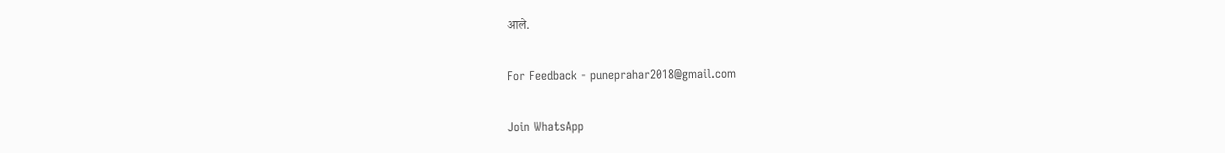आले.

For Feedback - puneprahar2018@gmail.com

Join WhatsApp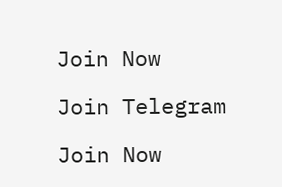Join Now

Join Telegram

Join Now